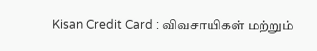Kisan Credit Card : விவசாயிகள் மற்றும்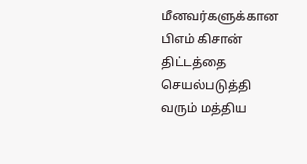மீனவர்களுக்கான பிஎம் கிசான் திட்டத்தை செயல்படுத்தி வரும் மத்திய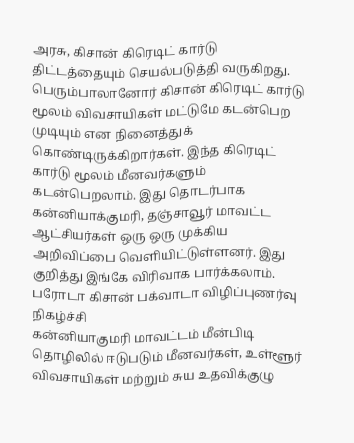அரசு, கிசான் கிரெடிட் கார்டு திட்டத்தையும் செயல்படுத்தி வருகிறது. பெரும்பாலானோர் கிசான் கிரெடிட் கார்டு மூலம் விவசாயிகள் மட்டுமே கடன்பெற முடியும் என நினைத்துக் கொண்டிருக்கிறார்கள். இந்த கிரெடிட் கார்டு மூலம் மீனவர்களும் கடன்பெறலாம். இது தொடர்பாக கன்னியாக்குமரி, தஞ்சாவூர் மாவட்ட ஆட்சியர்கள் ஒரு ஒரு முக்கிய அறிவிப்பை வெளியிட்டுள்ளனர். இது குறித்து இங்கே விரிவாக பார்க்கலாம்.
பரோடா கிசான் பக்வாடா விழிப்புணர்வு நிகழ்ச்சி
கன்னியாகுமரி மாவட்டம் மீன்பிடி தொழிலில் ஈடுபடும் மீனவர்கள், உள்ளூர் விவசாயிகள் மற்றும் சுய உதவிக்குழு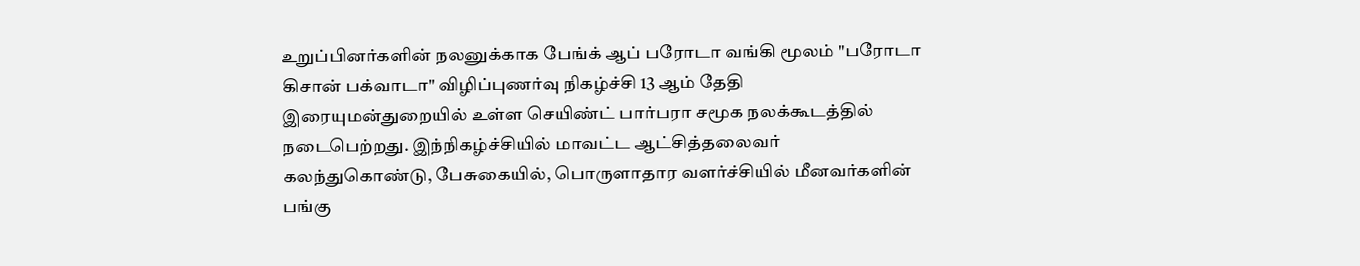உறுப்பினர்களின் நலனுக்காக பேங்க் ஆப் பரோடா வங்கி மூலம் "பரோடா கிசான் பக்வாடா" விழிப்புணர்வு நிகழ்ச்சி 13 ஆம் தேதி இரையுமன்துறையில் உள்ள செயிண்ட் பார்பரா சமூக நலக்கூடத்தில் நடைபெற்றது. இந்நிகழ்ச்சியில் மாவட்ட ஆட்சித்தலைவர் கலந்துகொண்டு, பேசுகையில், பொருளாதார வளர்ச்சியில் மீனவர்களின் பங்கு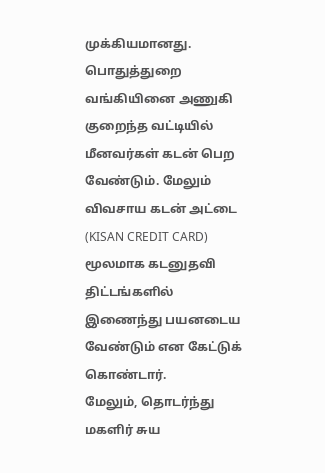முக்கியமானது. பொதுத்துறை வங்கியினை அணுகி குறைந்த வட்டியில் மீனவர்கள் கடன் பெற வேண்டும். மேலும் விவசாய கடன் அட்டை (KISAN CREDIT CARD) மூலமாக கடனுதவி திட்டங்களில் இணைந்து பயனடைய வேண்டும் என கேட்டுக் கொண்டார்.
மேலும், தொடர்ந்து மகளிர் சுய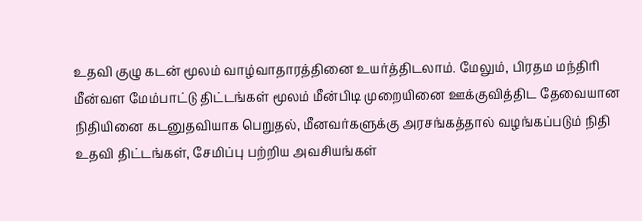உதவி குழு கடன் மூலம் வாழ்வாதாரத்தினை உயர்த்திடலாம். மேலும், பிரதம மந்திரி மீன்வள மேம்பாட்டு திட்டங்கள் மூலம் மீன்பிடி முறையினை ஊக்குவித்திட தேவையான நிதியினை கடனுதவியாக பெறுதல், மீனவர்களுக்கு அரசங்கத்தால் வழங்கப்படும் நிதி உதவி திட்டங்கள், சேமிப்பு பற்றிய அவசியங்கள்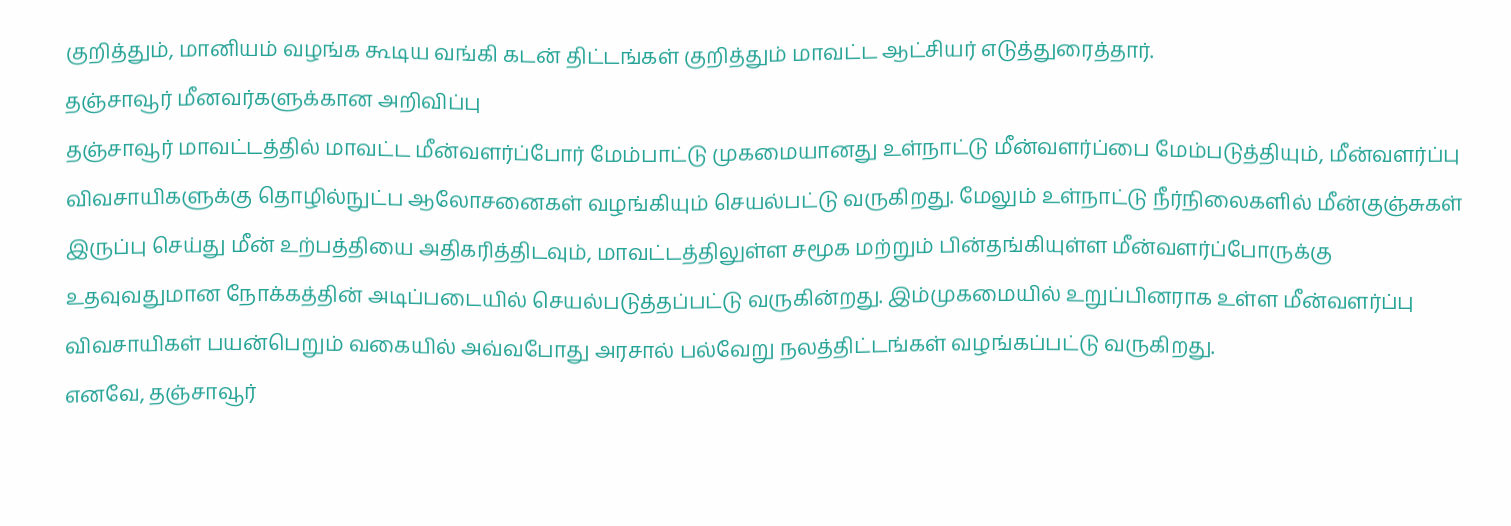குறித்தும், மானியம் வழங்க கூடிய வங்கி கடன் திட்டங்கள் குறித்தும் மாவட்ட ஆட்சியர் எடுத்துரைத்தார்.
தஞ்சாவூர் மீனவர்களுக்கான அறிவிப்பு
தஞ்சாவூர் மாவட்டத்தில் மாவட்ட மீன்வளர்ப்போர் மேம்பாட்டு முகமையானது உள்நாட்டு மீன்வளர்ப்பை மேம்படுத்தியும், மீன்வளர்ப்பு விவசாயிகளுக்கு தொழில்நுட்ப ஆலோசனைகள் வழங்கியும் செயல்பட்டு வருகிறது. மேலும் உள்நாட்டு நீர்நிலைகளில் மீன்குஞ்சுகள் இருப்பு செய்து மீன் உற்பத்தியை அதிகரித்திடவும், மாவட்டத்திலுள்ள சமூக மற்றும் பின்தங்கியுள்ள மீன்வளர்ப்போருக்கு உதவுவதுமான நோக்கத்தின் அடிப்படையில் செயல்படுத்தப்பட்டு வருகின்றது. இம்முகமையில் உறுப்பினராக உள்ள மீன்வளர்ப்பு விவசாயிகள் பயன்பெறும் வகையில் அவ்வபோது அரசால் பல்வேறு நலத்திட்டங்கள் வழங்கப்பட்டு வருகிறது.
எனவே, தஞ்சாவூர்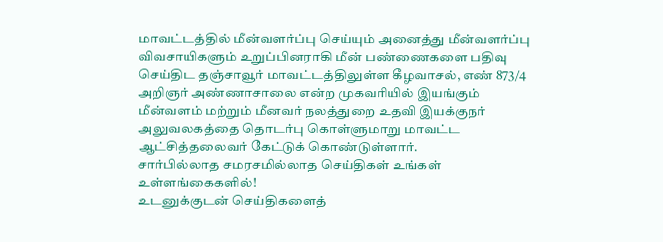மாவட்டத்தில் மீன்வளர்ப்பு செய்யும் அனைத்து மீன்வளர்ப்பு விவசாயிகளும் உறுப்பினராகி மீன் பண்ணைகளை பதிவு செய்திட தஞ்சாவூர் மாவட்டத்திலுள்ள கீழவாசல், எண் 873/4 அறிஞர் அண்ணாசாலை என்ற முகவரியில் இயங்கும் மீன்வளம் மற்றும் மீனவர் நலத்துறை உதவி இயக்குநர் அலுவலகத்தை தொடர்பு கொள்ளுமாறு மாவட்ட ஆட்சித்தலைவர் கேட்டுக் கொண்டுள்ளார்.
சார்பில்லாத சமரசமில்லாத செய்திகள் உங்கள் உள்ளங்கைகளில்!
உடனுக்குடன் செய்திகளைத்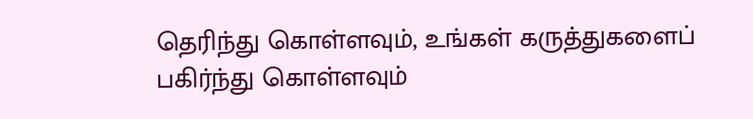தெரிந்து கொள்ளவும், உங்கள் கருத்துகளைப் பகிர்ந்து கொள்ளவும்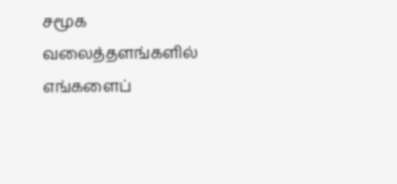சமூக வலைத்தளங்களில் எங்களைப்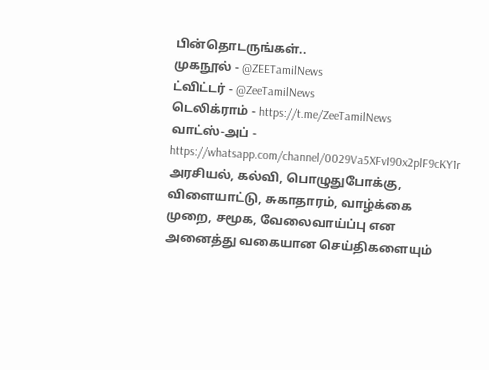பின்தொடருங்கள்..
முகநூல் - @ZEETamilNews
ட்விட்டர் - @ZeeTamilNews
டெலிக்ராம் - https://t.me/ZeeTamilNews
வாட்ஸ்-அப் - https://whatsapp.com/channel/0029Va5XFvI90x2plF9cKY1r
அரசியல், கல்வி, பொழுதுபோக்கு, விளையாட்டு, சுகாதாரம், வாழ்க்கை முறை, சமூக, வேலைவாய்ப்பு என அனைத்து வகையான செய்திகளையும்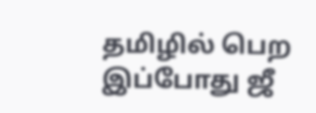தமிழில் பெற இப்போது ஜீ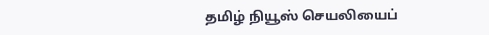தமிழ் நியூஸ் செயலியைப்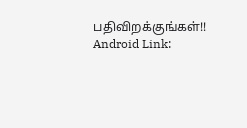பதிவிறக்குங்கள்!!
Android Link: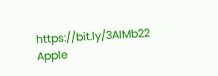https://bit.ly/3AIMb22
Apple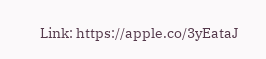Link: https://apple.co/3yEataJ